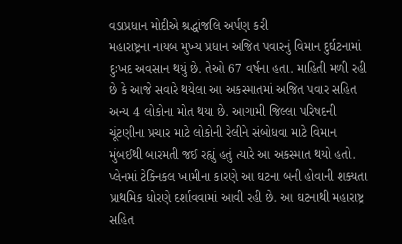વડાપ્રધાન મોદીએ શ્રદ્ધાંજલિ અર્પણ કરી
મહારાષ્ટ્રના નાયબ મુખ્ય પ્રધાન અજિત પવારનું વિમાન દુર્ઘટનામાં દુઃખદ અવસાન થયું છે. તેઓ 67 વર્ષના હતા. માહિતી મળી રહી છે કે આજે સવારે થયેલા આ અકસ્માતમાં અજિત પવાર સહિત અન્ય 4 લોકોના મોત થયા છે. આગામી જિલ્લા પરિષદની ચૂંટણીના પ્રચાર માટે લોકોની રેલીને સંબોધવા માટે વિમાન મુંબઈથી બારમતી જઈ રહ્યું હતું ત્યારે આ અકસ્માત થયો હતો. પ્લેનમાં ટેક્નિકલ ખામીના કારણે આ ઘટના બની હોવાની શક્યતા પ્રાથમિક ધોરણે દર્શાવવામાં આવી રહી છે. આ ઘટનાથી મહારાષ્ટ્ર સહિત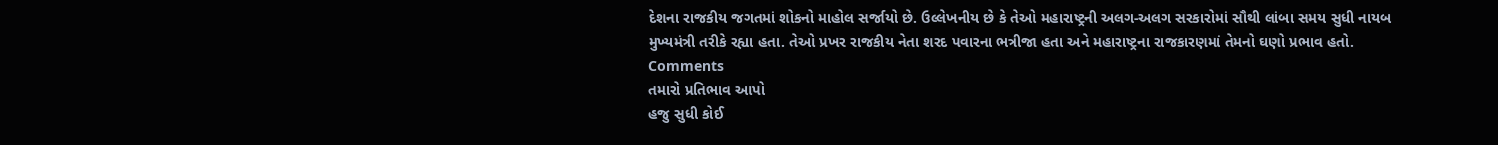દેશના રાજકીય જગતમાં શોકનો માહોલ સર્જાયો છે. ઉલ્લેખનીય છે કે તેઓ મહારાષ્ટ્રની અલગ-અલગ સરકારોમાં સૌથી લાંબા સમય સુધી નાયબ મુખ્યમંત્રી તરીકે રહ્યા હતા. તેઓ પ્રખર રાજકીય નેતા શરદ પવારના ભત્રીજા હતા અને મહારાષ્ટ્રના રાજકારણમાં તેમનો ઘણો પ્રભાવ હતો.
Comments
તમારો પ્રતિભાવ આપો
હજુ સુધી કોઈ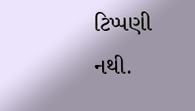ટિપ્પણી નથી.